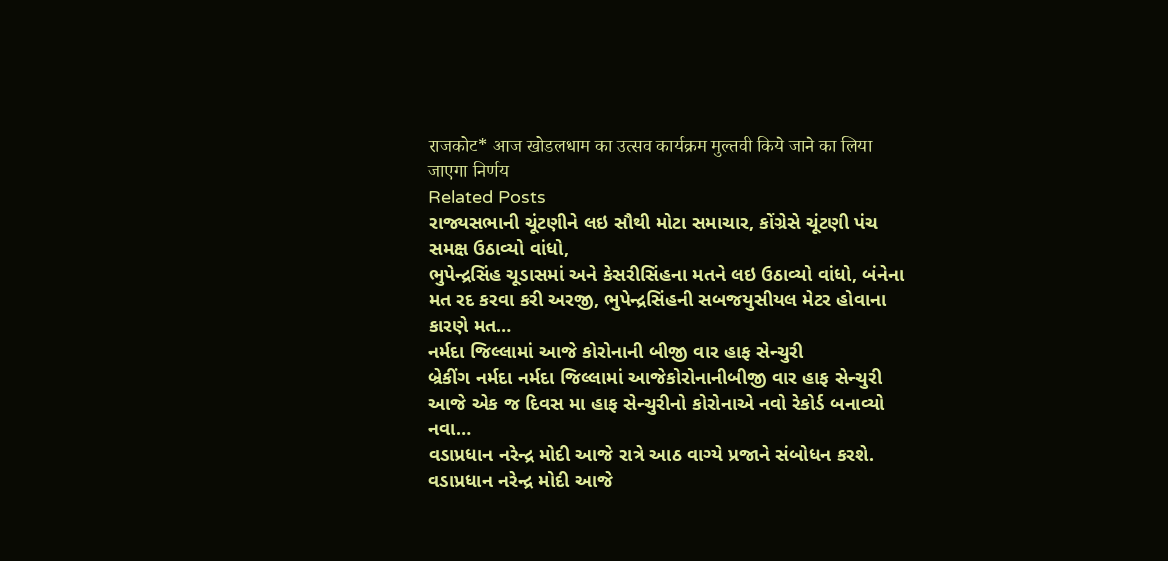राजकोट* आज खोडलधाम का उत्सव कार्यक्रम मुल्तवी किये जाने का लिया जाएगा निर्णय
Related Posts
રાજ્યસભાની ચૂંટણીને લઇ સૌથી મોટા સમાચાર, કોંગ્રેસે ચૂંટણી પંચ સમક્ષ ઉઠાવ્યો વાંધો,
ભુપેન્દ્રસિંહ ચૂડાસમાં અને કેસરીસિંહના મતને લઇ ઉઠાવ્યો વાંધો, બંનેના મત રદ કરવા કરી અરજી, ભુપેન્દ્રસિંહની સબજયુસીયલ મેટર હોવાના કારણે મત…
નર્મદા જિલ્લામાં આજે કોરોનાની બીજી વાર હાફ સેન્ચુરી
બ્રેકીંગ નર્મદા નર્મદા જિલ્લામાં આજેકોરોનાનીબીજી વાર હાફ સેન્ચુરી આજે એક જ દિવસ મા હાફ સેન્ચુરીનો કોરોનાએ નવો રેકોર્ડ બનાવ્યો નવા…
વડાપ્રધાન નરેન્દ્ર મોદી આજે રાત્રે આઠ વાગ્યે પ્રજાને સંબોધન કરશે.
વડાપ્રધાન નરેન્દ્ર મોદી આજે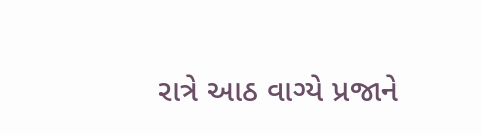રાત્રે આઠ વાગ્યે પ્રજાને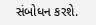સંબોધન કરશે.